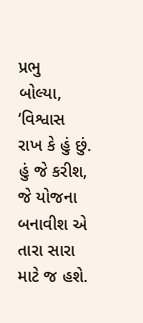પ્રભુ
બોલ્યા,
‘વિશ્વાસ રાખ કે હું છું.
હું જે કરીશ, જે યોજના બનાવીશ એ તારા સારા માટે જ હશે.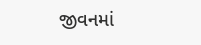જીવનમાં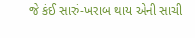જે કંઈ સારું-ખરાબ થાય એની સાચી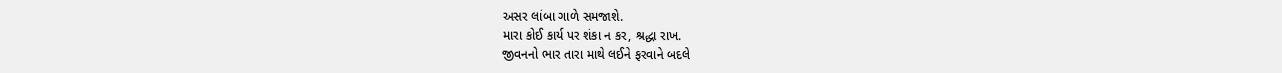અસર લાંબા ગાળે સમજાશે.
મારા કોઈ કાર્ય પર શંકા ન કર, શ્રદ્ધા રાખ.
જીવનનો ભાર તારા માથે લઈને ફરવાને બદલે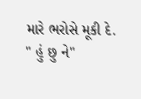મારે ભરોસે મૂકી દે.
" હું છુ ને"